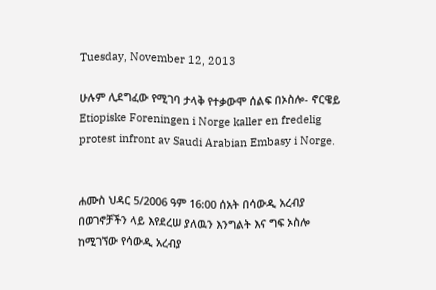Tuesday, November 12, 2013

ሁሉም ሊደግፈው የሚገባ ታላቅ የተቃውሞ ሰልፍ በኦስሎ- ኖርዌይ Etiopiske Foreningen i Norge kaller en fredelig protest infront av Saudi Arabian Embasy i Norge.


ሐሙስ ህዳር 5/2006 ዓም 16:00 ሰአት በሳውዲ አረብያ በወገኖቻችን ላይ እየደረሠ ያለዉን እንግልት እና ግፍ ኦስሎ ከሚገኘው የሳውዲ አረብያ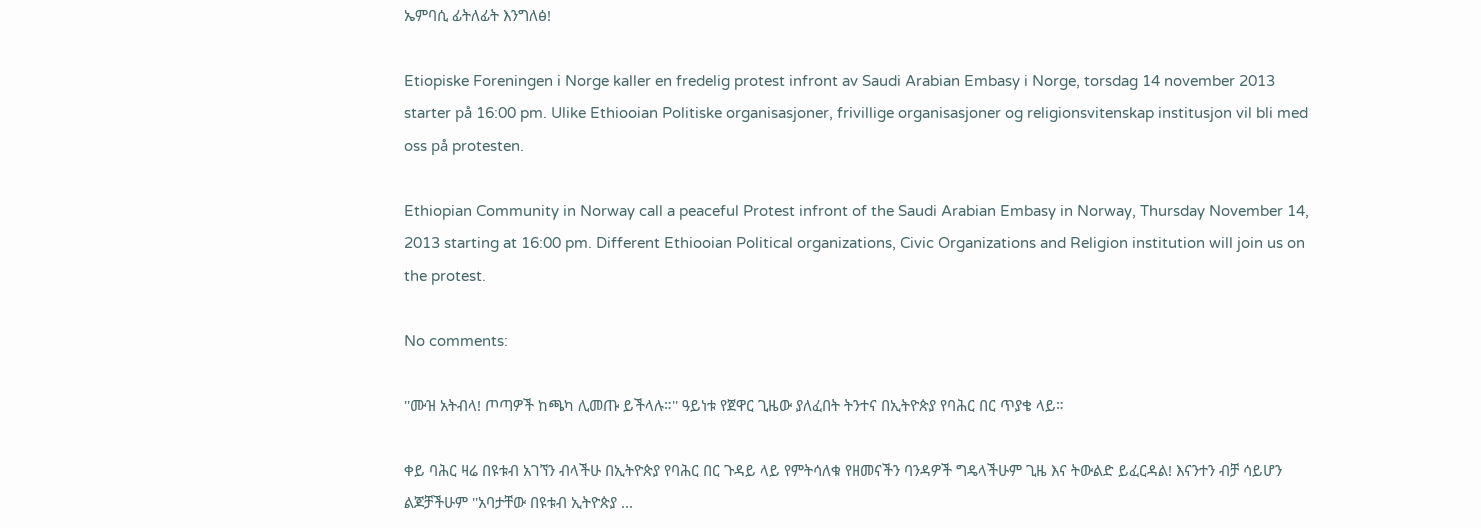ኤምባሲ ፊትለፊት እንግለፅ!

Etiopiske Foreningen i Norge kaller en fredelig protest infront av Saudi Arabian Embasy i Norge, torsdag 14 november 2013 starter på 16:00 pm. Ulike Ethiooian Politiske organisasjoner, frivillige organisasjoner og religionsvitenskap institusjon vil bli med oss på protesten.

Ethiopian Community in Norway call a peaceful Protest infront of the Saudi Arabian Embasy in Norway, Thursday November 14, 2013 starting at 16:00 pm. Different Ethiooian Political organizations, Civic Organizations and Religion institution will join us on the protest.

No comments:

''ሙዝ አትብላ! ጦጣዎች ከጫካ ሊመጡ ይችላሉ።'' ዓይነቱ የጀዋር ጊዜው ያለፈበት ትንተና በኢትዮጵያ የባሕር በር ጥያቄ ላይ።

ቀይ ባሕር ዛሬ በዩቱብ አገኘን ብላችሁ በኢትዮጵያ የባሕር በር ጉዳይ ላይ የምትሳለቁ የዘመናችን ባንዳዎች ግዴላችሁም ጊዜ እና ትውልድ ይፈርዳል! እናንተን ብቻ ሳይሆን ልጆቻችሁም ''አባታቸው በዩቱብ ኢትዮጵያ ...